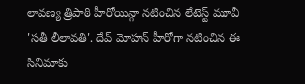లావణ్య త్రిపాఠి హీరోయిన్గా నటించిన లేటెస్ట్ మూవీ 'సతీ లీలావతి'. దేవ్ మోహన్ హీరోగా నటించిన ఈ సినిమాకు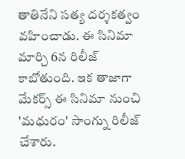తాతినేని సత్య దర్శకత్వం వహించాడు. ఈ సినిమా మార్చి 6న రిలీజ్ కాబోతుంది. ఇక తాజాగా మేకర్స్ ఈ సినిమా నుంచి 'మధురం' సాంగ్ను రిలీజ్ చేశారు.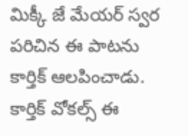మిక్కీ జే మేయర్ స్వర పరిచిన ఈ పాటను కార్తిక్ ఆలపించాడు. కార్తిక్ వోకల్స్ ఈ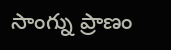సాంగ్ను ప్రాణం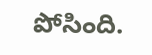పోసింది.